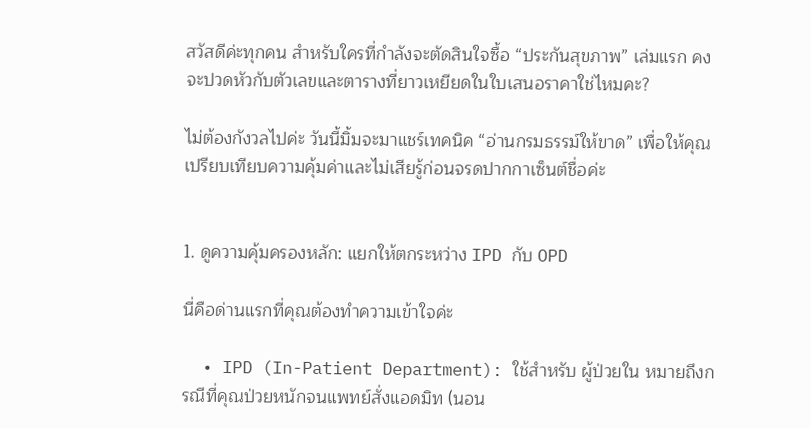สวัสดีค่ะทุกคน สำหรับใครที่กำลังจะตัดสินใจซื้อ “ประกันสุขภาพ” เล่มแรก คงจะปวดหัวกับตัวเลขและตารางที่ยาวเหยียดในใบเสนอราคาใช่ไหมคะ?

ไม่ต้องกังวลไปค่ะ วันนี้มิ้มจะมาแชร์เทคนิค “อ่านกรมธรรม์ให้ขาด” เพื่อให้คุณเปรียบเทียบความคุ้มค่าและไม่เสียรู้ก่อนจรดปากกาเซ็นต์ชื่อค่ะ


1. ดูความคุ้มครองหลัก: แยกให้ตกระหว่าง IPD กับ OPD

นี่คือด่านแรกที่คุณต้องทำความเข้าใจค่ะ

  • IPD (In-Patient Department): ใช้สำหรับ ผู้ป่วยใน หมายถึงกรณีที่คุณป่วยหนักจนแพทย์สั่งแอดมิท (นอน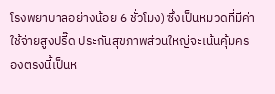โรงพยาบาลอย่างน้อย 6 ชั่วโมง) ซึ่งเป็นหมวดที่มีค่าใช้จ่ายสูงปรี๊ด ประกันสุขภาพส่วนใหญ่จะเน้นคุ้มครองตรงนี้เป็นห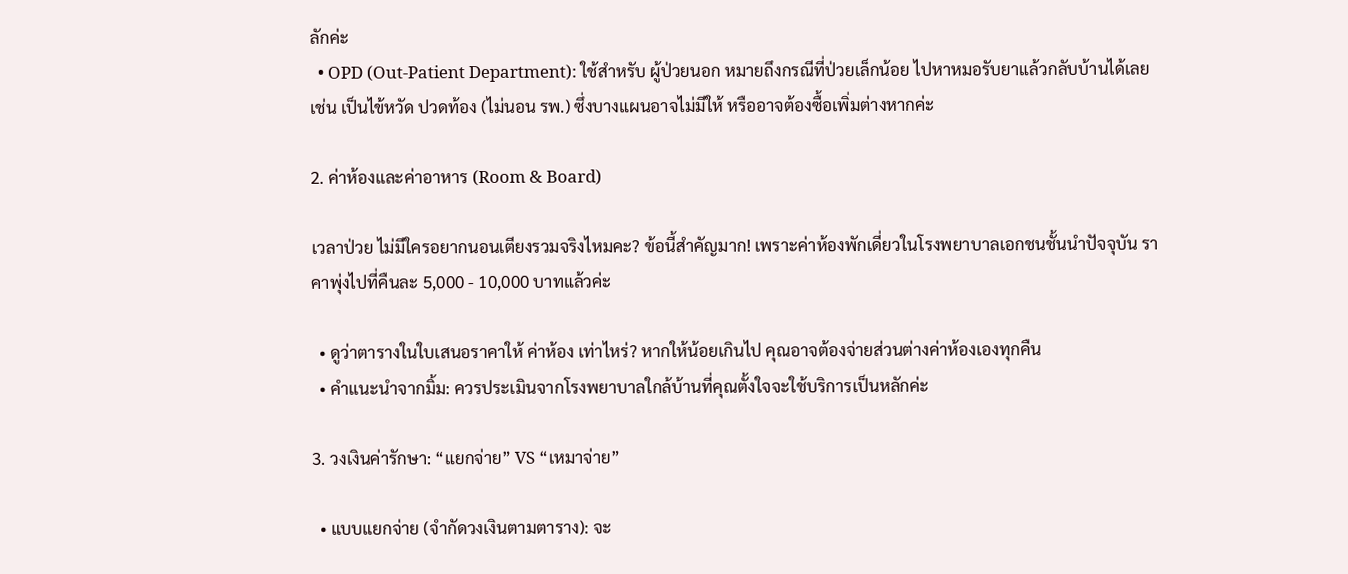ลักค่ะ
  • OPD (Out-Patient Department): ใช้สำหรับ ผู้ป่วยนอก หมายถึงกรณีที่ป่วยเล็กน้อย ไปหาหมอรับยาแล้วกลับบ้านได้เลย เช่น เป็นไข้หวัด ปวดท้อง (ไม่นอน รพ.) ซึ่งบางแผนอาจไม่มีให้ หรืออาจต้องซื้อเพิ่มต่างหากค่ะ

2. ค่าห้องและค่าอาหาร (Room & Board)

เวลาป่วย ไม่มีใครอยากนอนเตียงรวมจริงไหมคะ? ข้อนี้สำคัญมาก! เพราะค่าห้องพักเดี่ยวในโรงพยาบาลเอกชนชั้นนำปัจจุบัน ราคาพุ่งไปที่คืนละ 5,000 - 10,000 บาทแล้วค่ะ

  • ดูว่าตารางในใบเสนอราคาให้ ค่าห้อง เท่าไหร่? หากให้น้อยเกินไป คุณอาจต้องจ่ายส่วนต่างค่าห้องเองทุกคืน
  • คำแนะนำจากมิ้ม: ควรประเมินจากโรงพยาบาลใกล้บ้านที่คุณตั้งใจจะใช้บริการเป็นหลักค่ะ

3. วงเงินค่ารักษา: “แยกจ่าย” VS “เหมาจ่าย”

  • แบบแยกจ่าย (จำกัดวงเงินตามตาราง): จะ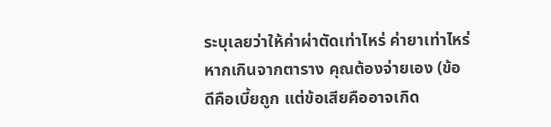ระบุเลยว่าให้ค่าผ่าตัดเท่าไหร่ ค่ายาเท่าไหร่ หากเกินจากตาราง คุณต้องจ่ายเอง (ข้อดีคือเบี้ยถูก แต่ข้อเสียคืออาจเกิด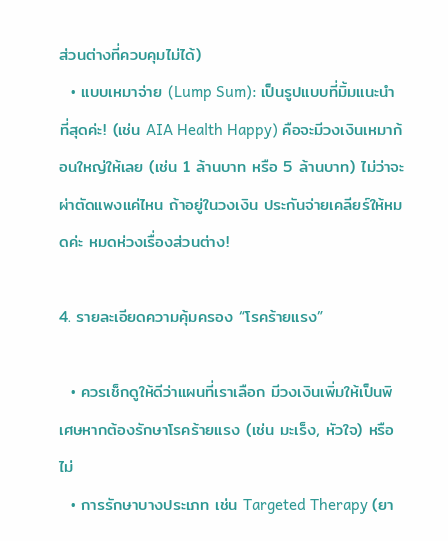ส่วนต่างที่ควบคุมไม่ได้)
  • แบบเหมาจ่าย (Lump Sum): เป็นรูปแบบที่มิ้มแนะนำที่สุดค่ะ! (เช่น AIA Health Happy) คือจะมีวงเงินเหมาก้อนใหญ่ให้เลย (เช่น 1 ล้านบาท หรือ 5 ล้านบาท) ไม่ว่าจะผ่าตัดแพงแค่ไหน ถ้าอยู่ในวงเงิน ประกันจ่ายเคลียร์ให้หมดค่ะ หมดห่วงเรื่องส่วนต่าง!

4. รายละเอียดความคุ้มครอง “โรคร้ายแรง”

  • ควรเช็กดูให้ดีว่าแผนที่เราเลือก มีวงเงินเพิ่มให้เป็นพิเศษหากต้องรักษาโรคร้ายแรง (เช่น มะเร็ง, หัวใจ) หรือไม่
  • การรักษาบางประเภท เช่น Targeted Therapy (ยา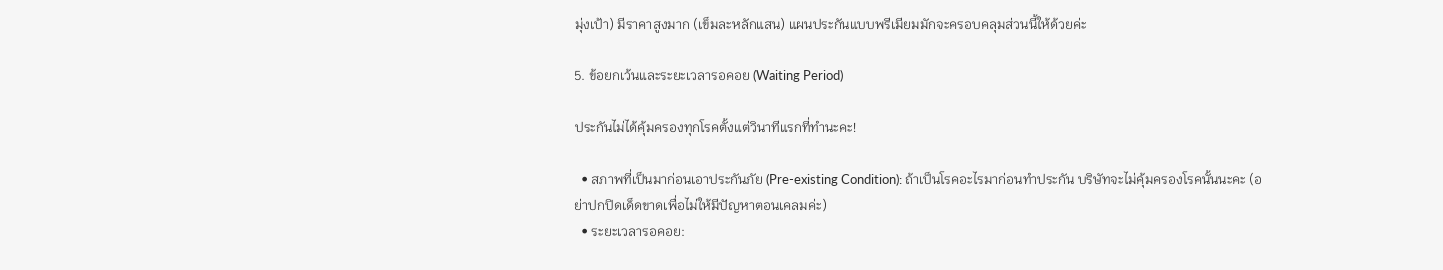มุ่งเป้า) มีราคาสูงมาก (เข็มละหลักแสน) แผนประกันแบบพรีเมียมมักจะครอบคลุมส่วนนี้ให้ด้วยค่ะ

5. ข้อยกเว้นและระยะเวลารอคอย (Waiting Period)

ประกันไม่ได้คุ้มครองทุกโรคตั้งแต่วินาทีแรกที่ทำนะคะ!

  • สภาพที่เป็นมาก่อนเอาประกันภัย (Pre-existing Condition): ถ้าเป็นโรคอะไรมาก่อนทำประกัน บริษัทจะไม่คุ้มครองโรคนั้นนะคะ (อย่าปกปิดเด็ดขาดเพื่อไม่ให้มีปัญหาตอนเคลมค่ะ)
  • ระยะเวลารอคอย: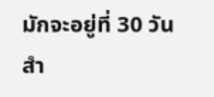มักจะอยู่ที่ 30 วันสำ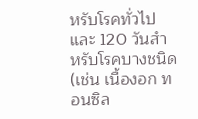หรับโรคทั่วไป และ 120 วันสำหรับโรคบางชนิด (เช่น เนื้องอก ทอนซิล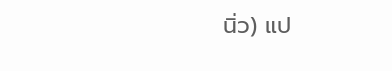นิ่ว) แป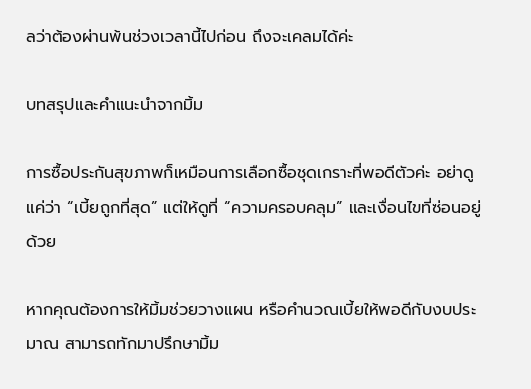ลว่าต้องผ่านพ้นช่วงเวลานี้ไปก่อน ถึงจะเคลมได้ค่ะ

บทสรุปและคำแนะนำจากมิ้ม

การซื้อประกันสุขภาพก็เหมือนการเลือกซื้อชุดเกราะที่พอดีตัวค่ะ อย่าดูแค่ว่า “เบี้ยถูกที่สุด” แต่ให้ดูที่ “ความครอบคลุม” และเงื่อนไขที่ซ่อนอยู่ด้วย

หากคุณต้องการให้มิ้มช่วยวางแผน หรือคำนวณเบี้ยให้พอดีกับงบประมาณ สามารถทักมาปรึกษามิ้ม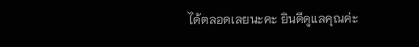ได้ตลอดเลยนะคะ ยินดีดูแลคุณค่ะ